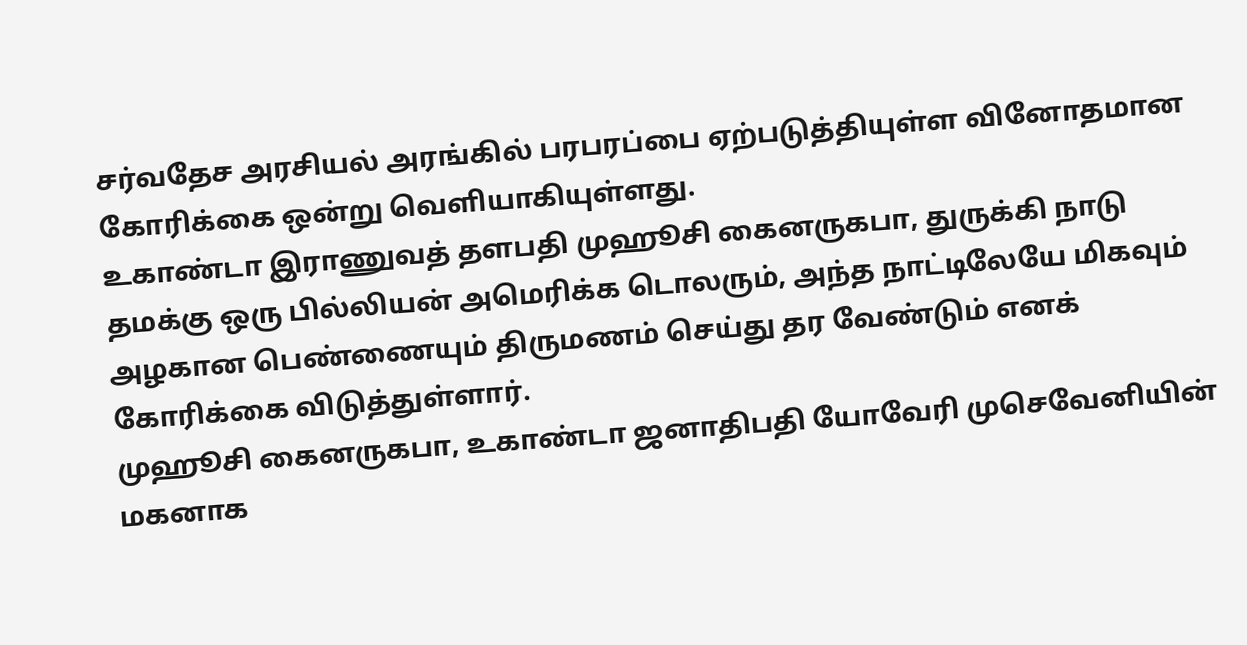சர்வதேச அரசியல் அரங்கில் பரபரப்பை ஏற்படுத்தியுள்ள வினோதமான கோரிக்கை ஒன்று வெளியாகியுள்ளது.
உகாண்டா இராணுவத் தளபதி முஹூசி கைனருகபா, துருக்கி நாடு தமக்கு ஒரு பில்லியன் அமெரிக்க டொலரும், அந்த நாட்டிலேயே மிகவும் அழகான பெண்ணையும் திருமணம் செய்து தர வேண்டும் எனக் கோரிக்கை விடுத்துள்ளார்.
முஹூசி கைனருகபா, உகாண்டா ஜனாதிபதி யோவேரி முசெவேனியின் மகனாக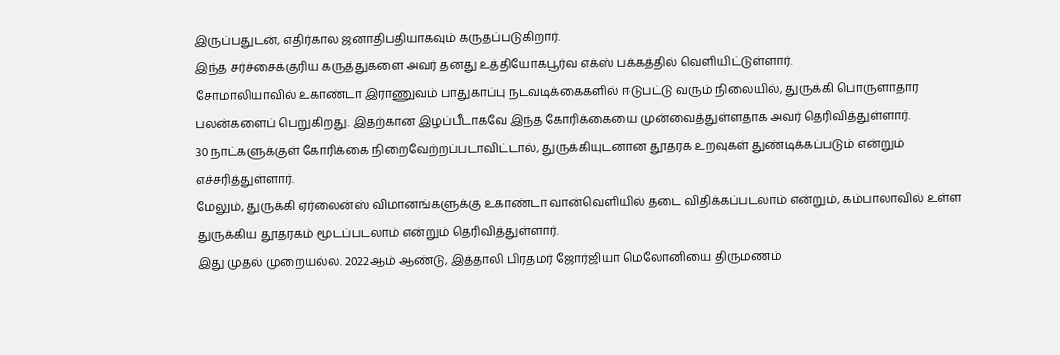இருப்பதுடன், எதிர்கால ஜனாதிபதியாகவும் கருதப்படுகிறார்.
இந்த சர்ச்சைக்குரிய கருத்துகளை அவர் தனது உத்தியோகபூர்வ எக்ஸ் பக்கத்தில் வெளியிட்டுள்ளார்.
சோமாலியாவில் உகாண்டா இராணுவம் பாதுகாப்பு நடவடிக்கைகளில் ஈடுபட்டு வரும் நிலையில், துருக்கி பொருளாதார பலன்களைப் பெறுகிறது. இதற்கான இழப்பீடாகவே இந்த கோரிக்கையை முன்வைத்துள்ளதாக அவர் தெரிவித்துள்ளார்.
30 நாட்களுக்குள் கோரிக்கை நிறைவேற்றப்படாவிட்டால், துருக்கியுடனான தூதரக உறவுகள் துண்டிக்கப்படும் என்றும் எச்சரித்துள்ளார்.
மேலும், துருக்கி ஏர்லைன்ஸ் விமானங்களுக்கு உகாண்டா வான்வெளியில் தடை விதிக்கப்படலாம் என்றும், கம்பாலாவில் உள்ள துருக்கிய தூதரகம் மூடப்படலாம் என்றும் தெரிவித்துள்ளார்.
இது முதல் முறையல்ல. 2022ஆம் ஆண்டு, இத்தாலி பிரதமர் ஜோர்ஜியா மெலோனியை திருமணம்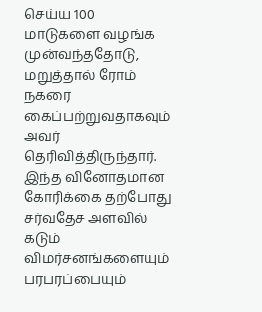செய்ய 100 மாடுகளை வழங்க முன்வந்ததோடு, மறுத்தால் ரோம் நகரை கைப்பற்றுவதாகவும் அவர் தெரிவித்திருந்தார்.
இந்த வினோதமான கோரிக்கை தற்போது சர்வதேச அளவில் கடும் விமர்சனங்களையும் பரபரப்பையும்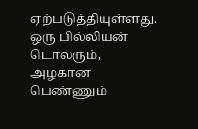ஏற்படுத்தியுள்ளது.
ஒரு பில்லியன் டொலரும், அழகான பெண்ணும்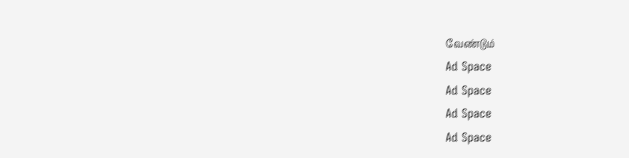வேண்டும்
Ad Space
Ad Space
Ad Space
Ad Space